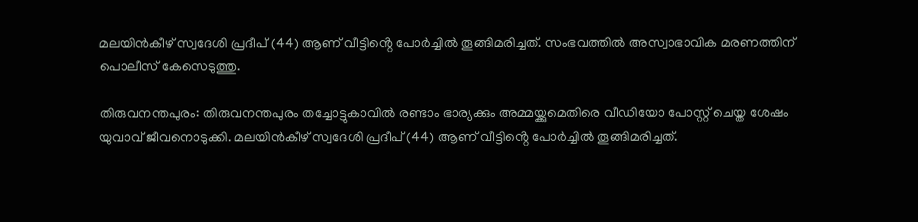മലയിൻകീഴ് സ്വദേശി പ്രദീപ് (44) ആണ് വീട്ടിൻ്റെ പോർച്ചിൽ തൂങ്ങിമരിച്ചത്. സംഭവത്തില്‍ അസ്വാഭാവിക മരണത്തിന് പൊലീസ് കേസെടുത്തു.

തിരുവനന്തപുരം: തിരുവനന്തപുരം തച്ചോട്ടുകാവിൽ രണ്ടാം ഭാര്യക്കും അമ്മയ്ക്കുമെതിരെ വീഡിയോ പോസ്റ്റ് ചെയ്ത ശേഷം യുവാവ് ജീവനൊടുക്കി. മലയിൻകീഴ് സ്വദേശി പ്രദീപ് (44) ആണ് വീട്ടിൻ്റെ പോർച്ചിൽ തൂങ്ങിമരിച്ചത്.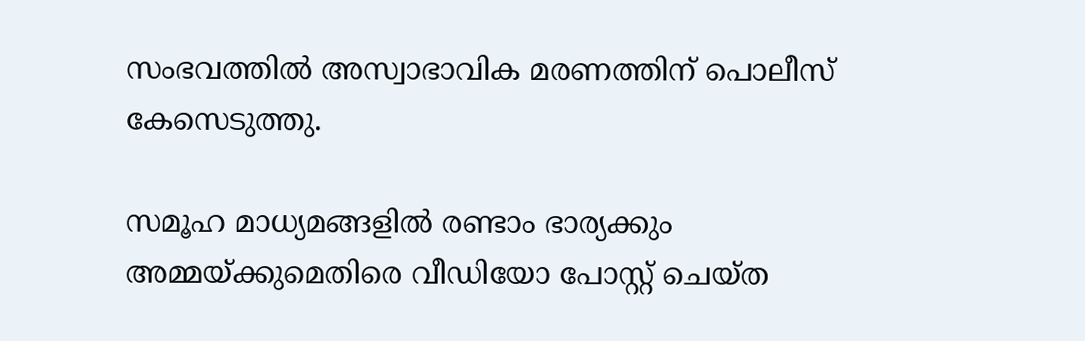സംഭവത്തില്‍ അസ്വാഭാവിക മരണത്തിന് പൊലീസ് കേസെടുത്തു.

സമൂഹ മാധ്യമങ്ങളിൽ രണ്ടാം ഭാര്യക്കും അമ്മയ്ക്കുമെതിരെ വീഡിയോ പോസ്റ്റ് ചെയ്ത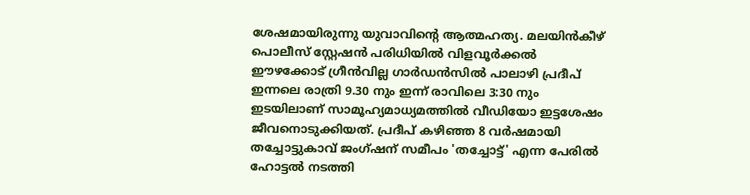ശേഷമായിരുന്നു യുവാവിന്‍റെ ആത്മഹത്യ. മലയിൻകീഴ് പൊലീസ് സ്റ്റേഷൻ പരിധിയിൽ വിളവൂർക്കൽ ഈഴക്കോട് ഗ്രീൻവില്ല ഗാർഡൻസിൽ പാലാഴി പ്രദീപ് ഇന്നലെ രാത്രി 9.30 നും ഇന്ന് രാവിലെ 3:30 നും ഇടയിലാണ് സാമൂഹ്യമാധ്യമത്തിൽ വീഡിയോ ഇട്ടശേഷം ജീവനൊടുക്കിയത്. പ്രദീപ് കഴിഞ്ഞ 8 വർഷമായി തച്ചോട്ടുകാവ് ജംഗ്ഷന് സമീപം 'തച്ചോട്ട്' എന്ന പേരിൽ ഹോട്ടൽ നടത്തി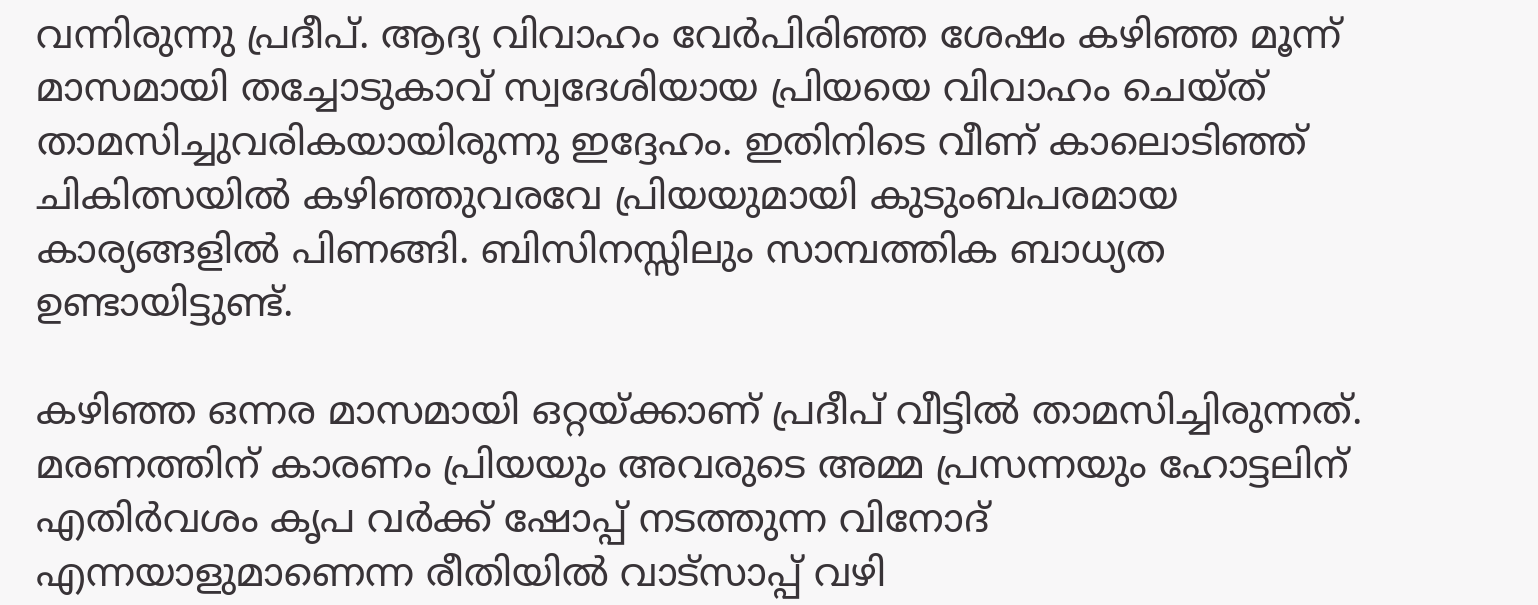വന്നിരുന്നു പ്രദീപ്. ആദ്യ വിവാഹം വേര്‍പിരിഞ്ഞ ശേഷം കഴിഞ്ഞ മൂന്ന് മാസമായി തച്ചോടുകാവ് സ്വദേശിയായ പ്രിയയെ വിവാഹം ചെയ്ത് താമസിച്ചുവരികയായിരുന്നു ഇദ്ദേഹം. ഇതിനിടെ വീണ് കാലൊടിഞ്ഞ് ചികിത്സയിൽ കഴിഞ്ഞുവരവേ പ്രിയയുമായി കുടുംബപരമായ കാര്യങ്ങളിൽ പിണങ്ങി. ബിസിനസ്സിലും സാമ്പത്തിക ബാധ്യത ഉണ്ടായിട്ടുണ്ട്.

കഴിഞ്ഞ ഒന്നര മാസമായി ഒറ്റയ്ക്കാണ് പ്രദീപ് വീട്ടിൽ താമസിച്ചിരുന്നത്. മരണത്തിന് കാരണം പ്രിയയും അവരുടെ അമ്മ പ്രസന്നയും ഹോട്ടലിന് എതിർവശം കൃപ വര്‍ക്ക് ഷോപ്പ് നടത്തുന്ന വിനോദ് എന്നയാളുമാണെന്ന രീതിയിൽ വാട്സാപ്പ് വഴി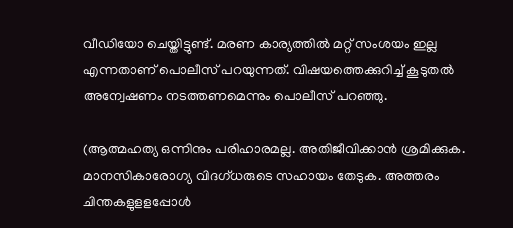വീഡിയോ ചെയ്തിട്ടുണ്ട്. മരണ കാര്യത്തിൽ മറ്റ് സംശയം ഇല്ല എന്നതാണ് പൊലീസ് പറയുന്നത്. വിഷയത്തെക്കുറിച്ച് കൂടുതൽ അന്വേഷണം നടത്തണമെന്നും പൊലീസ് പറഞ്ഞു.

(ആത്മഹത്യ ഒന്നിനും പരിഹാരമല്ല. അതിജീവിക്കാൻ ശ്രമിക്കുക. മാനസികാരോഗ്യ വിദഗ്ധരുടെ സഹായം തേടുക. അത്തരം ചിന്തകളുളളപ്പോൾ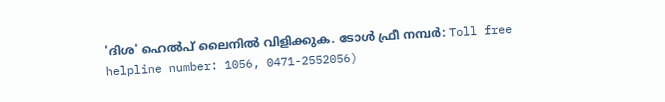'ദിശ' ഹെൽപ് ലൈനിൽ വിളിക്കുക. ടോൾ ഫ്രീ നമ്പർ: Toll free helpline number: 1056, 0471-2552056)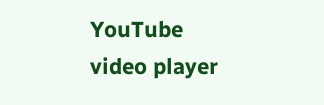YouTube video player